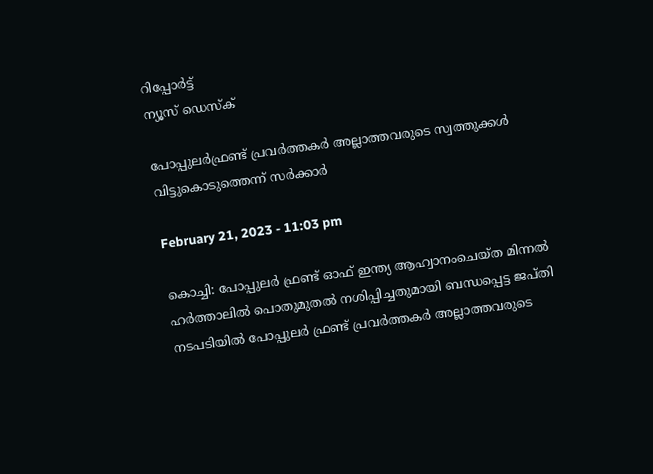റിപ്പോര്‍ട്ട്
ന്യൂസ് ഡെസ്ക്

പോപ്പുലര്‍ഫ്രണ്ട് പ്രവര്‍ത്തകര്‍ അല്ലാത്തവരുടെ സ്വത്തുക്കള്‍ വിട്ടുകൊടുത്തെന്ന് സര്‍ക്കാര്‍

February 21, 2023 - 11:03 pm

കൊച്ചി: പോപ്പുലര്‍ ഫ്രണ്ട് ഓഫ് ഇന്ത്യ ആഹ്വാനംചെയ്ത മിന്നല്‍ ഹര്‍ത്താലില്‍ പൊതുമുതല്‍ നശിപ്പിച്ചതുമായി ബന്ധപ്പെട്ട ജപ്തി നടപടിയില്‍ പോപ്പുലര്‍ ഫ്രണ്ട് പ്രവര്‍ത്തകര്‍ അല്ലാത്തവരുടെ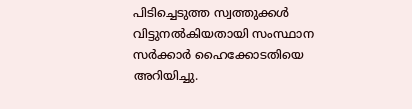പിടിച്ചെടുത്ത സ്വത്തുക്കള്‍ വിട്ടുനല്‍കിയതായി സംസ്ഥാന സര്‍ക്കാര്‍ ഹൈക്കോടതിയെ അറിയിച്ചു.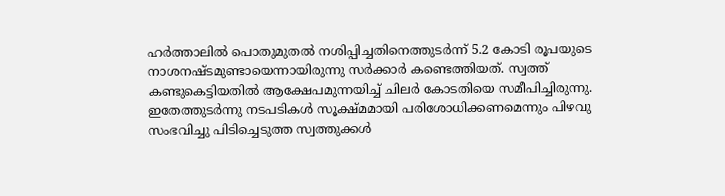ഹര്‍ത്താലില്‍ പൊതുമുതല്‍ നശിപ്പിച്ചതിനെത്തുടര്‍ന്ന് 5.2 കോടി രൂപയുടെ നാശനഷ്ടമുണ്ടായെന്നായിരുന്നു സര്‍ക്കാര്‍ കണ്ടെത്തിയത്. സ്വത്ത് കണ്ടുകെട്ടിയതില്‍ ആക്ഷേപമുന്നയിച്ച് ചിലര്‍ കോടതിയെ സമീപിച്ചിരുന്നു. ഇതേത്തുടര്‍ന്നു നടപടികള്‍ സൂക്ഷ്മമായി പരിശോധിക്കണമെന്നും പിഴവു സംഭവിച്ചു പിടിച്ചെടുത്ത സ്വത്തുക്കള്‍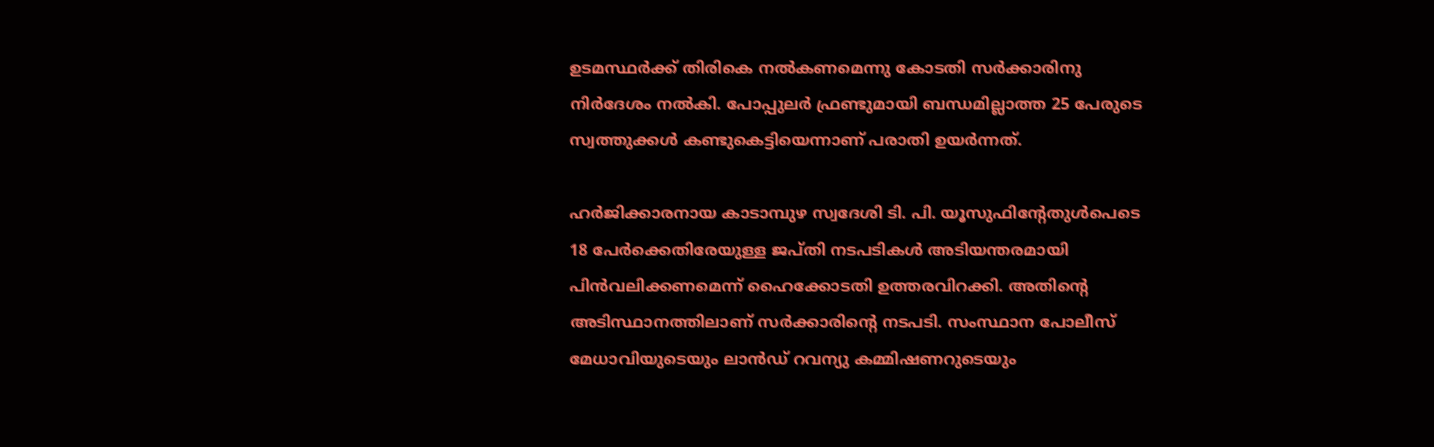ഉടമസ്ഥര്‍ക്ക് തിരികെ നല്‍കണമെന്നു കോടതി സര്‍ക്കാരിനു നിര്‍ദേശം നല്‍കി. പോപ്പുലര്‍ ഫ്രണ്ടുമായി ബന്ധമില്ലാത്ത 25 പേരുടെ സ്വത്തുക്കള്‍ കണ്ടുകെട്ടിയെന്നാണ് പരാതി ഉയര്‍ന്നത്.

ഹര്‍ജിക്കാരനായ കാടാമ്പുഴ സ്വദേശി ടി. പി. യൂസുഫിന്റേതുള്‍പെടെ 18 പേര്‍ക്കെതിരേയുള്ള ജപ്തി നടപടികള്‍ അടിയന്തരമായി പിന്‍വലിക്കണമെന്ന് ഹൈക്കോടതി ഉത്തരവിറക്കി. അതിന്റെ അടിസ്ഥാനത്തിലാണ് സര്‍ക്കാരിന്റെ നടപടി. സംസ്ഥാന പോലീസ് മേധാവിയുടെയും ലാന്‍ഡ് റവന്യു കമ്മിഷണറുടെയും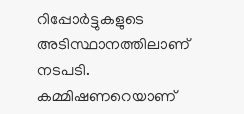റിപ്പോര്‍ട്ടുകളുടെ അടിസ്ഥാനത്തിലാണ് നടപടി. കമ്മിഷണറെയാണ്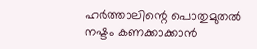ഹര്‍ത്താലിന്റെ പൊതുമുതല്‍ നഷ്ടം കണക്കാക്കാന്‍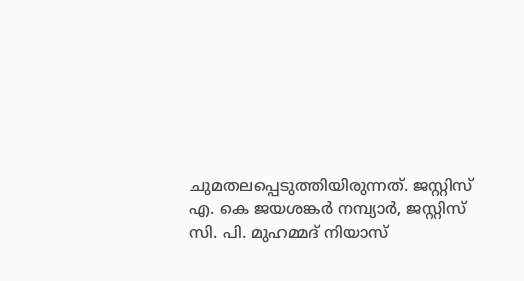ചുമതലപ്പെടുത്തിയിരുന്നത്. ജസ്റ്റിസ് എ. കെ ജയശങ്കര്‍ നമ്പ്യാര്‍, ജസ്റ്റിസ് സി. പി. മുഹമ്മദ് നിയാസ്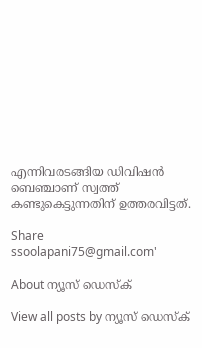എന്നിവരടങ്ങിയ ഡിവിഷന്‍ ബെഞ്ചാണ് സ്വത്ത് കണ്ടുകെട്ടുന്നതിന് ഉത്തരവിട്ടത്.

Share
ssoolapani75@gmail.com'

About ന്യൂസ് ഡെസ്ക്

View all posts by ന്യൂസ് ഡെസ്ക്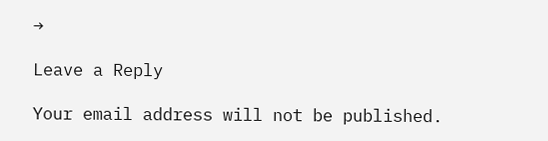→

Leave a Reply

Your email address will not be published.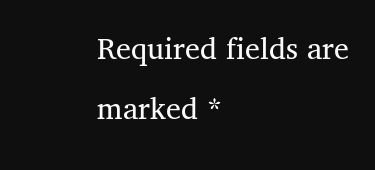Required fields are marked *